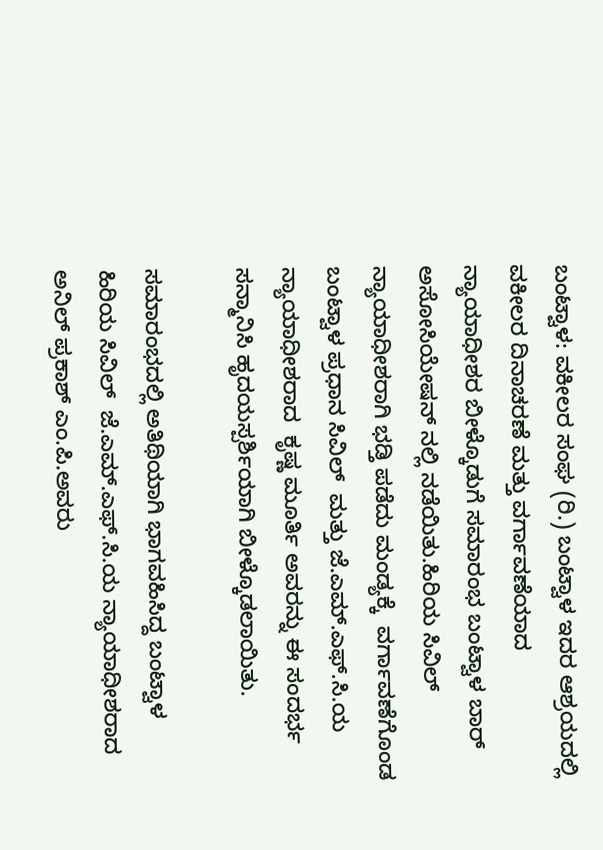ಬಂಟ್ವಾಳ: ವಕೀಲರ ಸಂಘ (ರಿ.) ಬಂಟ್ವಾಳ ಇದರ ಆಶ್ರಯದಲ್ಲಿ ವಕೀಲರ ದಿನಾಚರಣೆ ಮತ್ತು ವರ್ಗಾವಣೆಯಾದ ನ್ಯಾಯಾಧೀಶರ ಬೀಳ್ಕೊಡುಗೆ ಸಮಾರಂಭ ಬಂಟ್ವಾಳ ಬಾರ್ ಅಸೋಸಿಯೇಷನ್ ನಲ್ಲಿ ನಡೆಯಿತು.ಹಿರಿಯ ಸಿವಿಲ್ ನ್ಯಾಯಾಧೀಶರಾಗಿ ಭಡ್ತಿ ಪಡೆದು ಮಂಡ್ಯಕ್ಕೆ  ವರ್ಗಾವಣೆಗೊಂಡ ಬಂಟ್ವಾಳ ಪ್ರಧಾನ ಸಿವಿಲ್  ಮತ್ತು ಜೆ.ಎಮ್.ಎಫ್.ಸಿ.ಯ ನ್ಯಾಯಾಧೀಶರಾದ  ಕೃಷ್ಣ ಮೂರ್ತಿ ಅವರನ್ನು ಈ ಸಂದರ್ಭ ಸನ್ಮಾನಿಸಿ ಹೃದಯಸ್ಪರ್ಶಿಯಾಗಿ ಬೀಳ್ಕೊಡಲಾಯಿತು.

ಸಮಾರಂಭದಲ್ಲಿ ಅತಿಥಿಯಾಗಿ ಭಾಗವಹಿಸಿದ್ದ ಬಂಟ್ವಾಳ ಹಿರಿಯ ಸಿವಿಲ್  ಜೆ.ಎಮ್.ಎಫ್.ಸಿ.ಯ ನ್ಯಾಯಾಧೀಶರಾದ ಅನಿಲ್ ಪ್ರಕಾಶ್ ಎಂ.ಪಿ.ಅವರು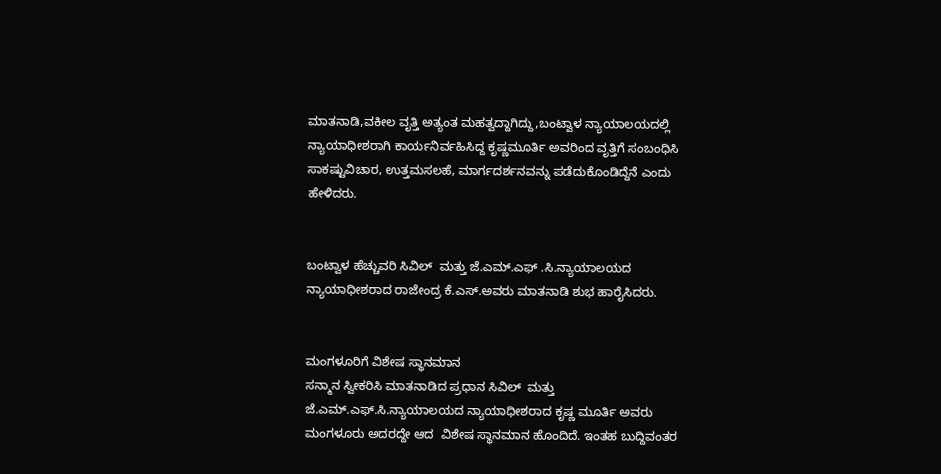ಮಾತನಾಡಿ,ವಕೀಲ ವೃತ್ತಿ ಅತ್ಯಂತ ಮಹತ್ವದ್ದಾಗಿದ್ದು,ಬಂಟ್ವಾಳ ನ್ಯಾಯಾಲಯದಲ್ಲಿ ನ್ಯಾಯಾಧೀಶರಾಗಿ ಕಾರ್ಯನಿರ್ವಹಿಸಿದ್ದ ಕೃಷ್ಣಮೂರ್ತಿ ಅವರಿಂದ ವೃತ್ತಿಗೆ ಸಂಬಂಧಿಸಿ ಸಾಕಷ್ಟುವಿಚಾರ, ಉತ್ತಮಸಲಹೆ, ಮಾರ್ಗದರ್ಶನವನ್ನು ಪಡೆದುಕೊಂಡಿದ್ದೆನೆ ಎಂದು ಹೇಳಿದರು.


ಬಂಟ್ವಾಳ ಹೆಚ್ಚುವರಿ ಸಿವಿಲ್  ಮತ್ತು ಜೆ.ಎಮ್.ಎಫ್ .ಸಿ.ನ್ಯಾಯಾಲಯದ ನ್ಯಾಯಾಧೀಶರಾದ ರಾಜೇಂದ್ರ ಕೆ.ಎಸ್.ಅವರು ಮಾತನಾಡಿ ಶುಭ ಹಾರೈಸಿದರು.


ಮಂಗಳೂರಿಗೆ ವಿಶೇಷ ಸ್ಥಾನಮಾನ
ಸನ್ಮಾನ ಸ್ವೀಕರಿಸಿ ಮಾತನಾಡಿದ ಪ್ರಧಾನ ಸಿವಿಲ್  ಮತ್ತು ಜೆ.ಎಮ್.ಎಫ್.ಸಿ.ನ್ಯಾಯಾಲಯದ ನ್ಯಾಯಾಧೀಶರಾದ ಕೃಷ್ಣ ಮೂರ್ತಿ ಅವರು ಮಂಗಳೂರು ಅದರದ್ದೇ ಆದ  ವಿಶೇಷ ಸ್ಥಾನಮಾನ ಹೊಂದಿದೆ. ಇಂತಹ ಬುದ್ದಿವಂತರ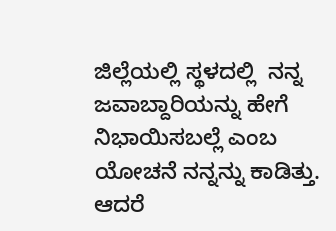ಜಿಲ್ಲೆಯಲ್ಲಿ ಸ್ಥಳದಲ್ಲಿ  ನನ್ನ ಜವಾಬ್ದಾರಿಯನ್ನು ಹೇಗೆ ನಿಭಾಯಿಸಬಲ್ಲೆ ಎಂಬ ಯೋಚನೆ ನನ್ನನ್ನು ಕಾಡಿತ್ತು. ಆದರೆ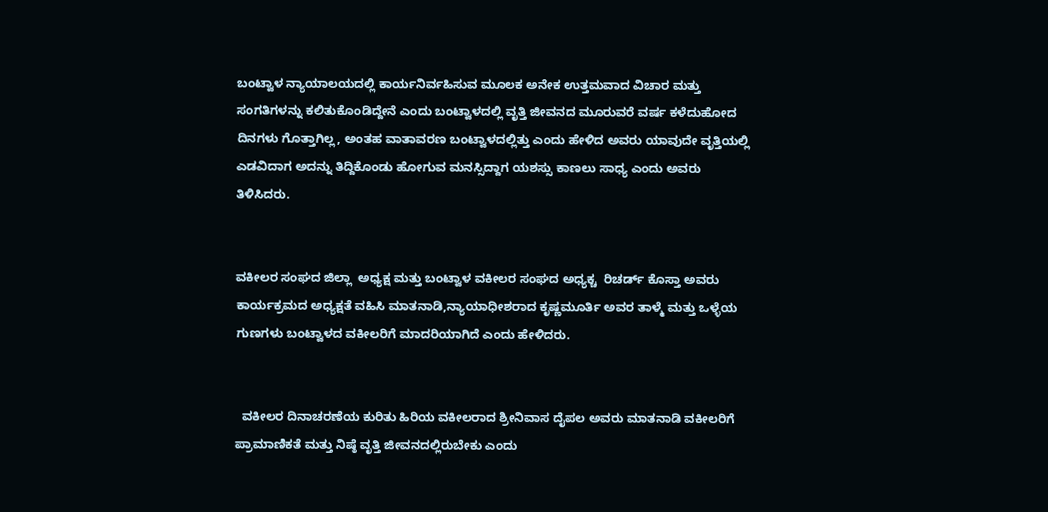ಬಂಟ್ವಾಳ ನ್ಯಾಯಾಲಯದಲ್ಲಿ ಕಾರ್ಯನಿರ್ವಹಿಸುವ ಮೂಲಕ ಅನೇಕ ಉತ್ತಮವಾದ ವಿಚಾರ ಮತ್ತು ಸಂಗತಿಗಳನ್ನು ಕಲಿತುಕೊಂಡಿದ್ದೇನೆ ಎಂದು ಬಂಟ್ವಾಳದಲ್ಲಿ ವೃತ್ತಿ ಜೀವನದ ಮೂರುವರೆ ವರ್ಷ ಕಳೆದುಹೋದ ದಿನಗಳು ಗೊತ್ತಾಗಿಲ್ಲ, ಅಂತಹ ವಾತಾವರಣ ಬಂಟ್ವಾಳದಲ್ಲಿತ್ತು ಎಂದು ಹೇಳಿದ ಅವರು ಯಾವುದೇ ವೃತ್ತಿಯಲ್ಲಿ ಎಡವಿದಾಗ ಅದನ್ನು ತಿದ್ದಿಕೊಂಡು ಹೋಗುವ ಮನಸ್ಸಿದ್ದಾಗ ಯಶಸ್ಸು ಕಾಣಲು ಸಾಧ್ಯ ಎಂದು ಅವರು ತಿಳಿಸಿದರು.


ವಕೀಲರ ಸಂಘದ ಜಿಲ್ಲಾ  ಅಧ್ಯಕ್ಷ ಮತ್ತು ಬಂಟ್ವಾಳ ವಕೀಲರ ಸಂಘದ ಅಧ್ಯಕ್ಚ  ರಿಚರ್ಡ್ ಕೊಸ್ತಾ ಅವರು ಕಾರ್ಯಕ್ರಮದ ಅಧ್ಯಕ್ಷತೆ ವಹಿಸಿ ಮಾತನಾಡಿ,ನ್ಯಾಯಾಧೀಶರಾದ ಕೃಷ್ಣಮೂರ್ತಿ ಅವರ ತಾಳ್ಮೆ ಮತ್ತು ಒಳ್ಳೆಯ ಗುಣಗಳು ಬಂಟ್ವಾಳದ ವಕೀಲರಿಗೆ ಮಾದರಿಯಾಗಿದೆ ಎಂದು ಹೇಳಿದರು.


  ವಕೀಲರ ದಿನಾಚರಣೆಯ ಕುರಿತು ಹಿರಿಯ ವಕೀಲರಾದ ಶ್ರೀನಿವಾಸ ದೈಪಲ ಅವರು ಮಾತನಾಡಿ ವಕೀಲರಿಗೆ ಪ್ರಾಮಾಣಿಕತೆ ಮತ್ತು ನಿಷ್ಠೆ ವೃತ್ತಿ ಜೀವನದಲ್ಲಿರುಬೇಕು ಎಂದು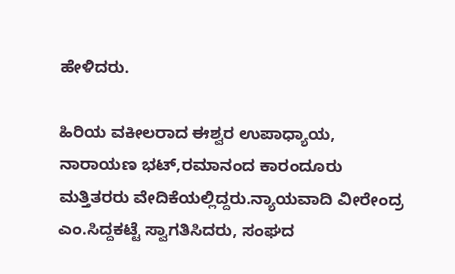ಹೇಳಿದರು.

ಹಿರಿಯ ವಕೀಲರಾದ ಈಶ್ವರ ಉಪಾಧ್ಯಾಯ, ನಾರಾಯಣ ಭಟ್,ರಮಾನಂದ ಕಾರಂದೂರು ಮತ್ತಿತರರು ವೇದಿಕೆಯಲ್ಲಿದ್ದರು.ನ್ಯಾಯವಾದಿ ವೀರೇಂದ್ರ ಎಂ.ಸಿದ್ದಕಟ್ಟೆ ಸ್ವಾಗತಿಸಿದರು, ಸಂಘದ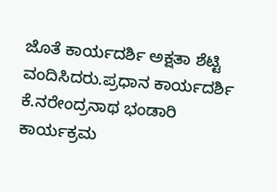ಜೊತೆ ಕಾರ್ಯದರ್ಶಿ ಅಕ್ಷತಾ ಶೆಟ್ಟಿ ವಂದಿಸಿದರು.ಪ್ರಧಾನ ಕಾರ್ಯದರ್ಶಿ ಕೆ.ನರೇಂದ್ರನಾಥ ಭಂಡಾರಿ ಕಾರ್ಯಕ್ರಮ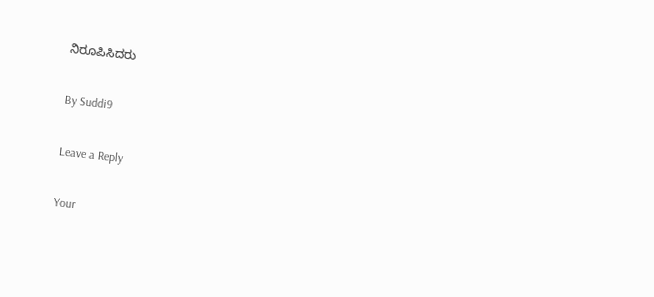ನಿರೂಪಿಸಿದರು

By Suddi9

Leave a Reply

Your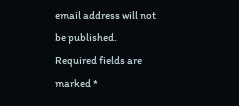email address will not be published. Required fields are marked *